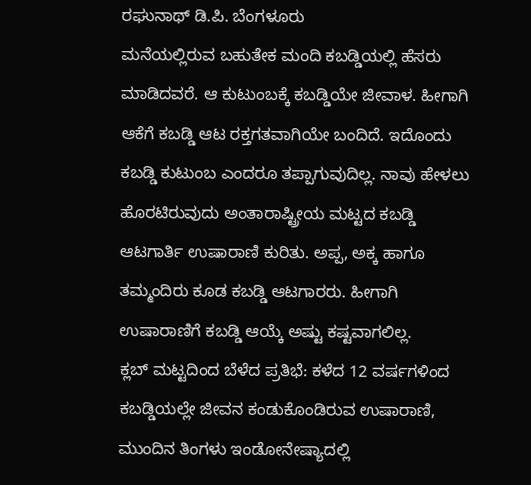ರಘುನಾಥ್ ಡಿ.ಪಿ. ಬೆಂಗಳೂರು
ಮನೆಯಲ್ಲಿರುವ ಬಹುತೇಕ ಮಂದಿ ಕಬಡ್ಡಿಯಲ್ಲಿ ಹೆಸರು ಮಾಡಿದವರೆ. ಆ ಕುಟುಂಬಕ್ಕೆ ಕಬಡ್ಡಿಯೇ ಜೀವಾಳ. ಹೀಗಾಗಿ ಆಕೆಗೆ ಕಬಡ್ಡಿ ಆಟ ರಕ್ತಗತವಾಗಿಯೇ ಬಂದಿದೆ. ಇದೊಂದು ಕಬಡ್ಡಿ ಕುಟುಂಬ ಎಂದರೂ ತಪ್ಪಾಗುವುದಿಲ್ಲ. ನಾವು ಹೇಳಲು ಹೊರಟಿರುವುದು ಅಂತಾರಾಷ್ಟ್ರೀಯ ಮಟ್ಟದ ಕಬಡ್ಡಿ ಆಟಗಾರ್ತಿ ಉಷಾರಾಣಿ ಕುರಿತು. ಅಪ್ಪ, ಅಕ್ಕ ಹಾಗೂ ತಮ್ಮಂದಿರು ಕೂಡ ಕಬಡ್ಡಿ ಆಟಗಾರರು. ಹೀಗಾಗಿ ಉಷಾರಾಣಿಗೆ ಕಬಡ್ಡಿ ಆಯ್ಕೆ ಅಷ್ಟು ಕಷ್ಟವಾಗಲಿಲ್ಲ.
ಕ್ಲಬ್ ಮಟ್ಟದಿಂದ ಬೆಳೆದ ಪ್ರತಿಭೆ: ಕಳೆದ 12 ವರ್ಷಗಳಿಂದ ಕಬಡ್ಡಿಯಲ್ಲೇ ಜೀವನ ಕಂಡುಕೊಂಡಿರುವ ಉಷಾರಾಣಿ, ಮುಂದಿನ ತಿಂಗಳು ಇಂಡೋನೇಷ್ಯಾದಲ್ಲಿ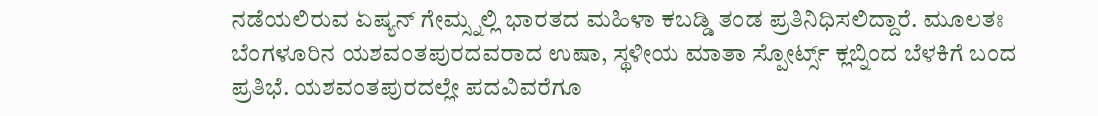ನಡೆಯಲಿರುವ ಏಷ್ಯನ್ ಗೇಮ್ಸ್ನಲ್ಲಿ ಭಾರತದ ಮಹಿಳಾ ಕಬಡ್ಡಿ ತಂಡ ಪ್ರತಿನಿಧಿಸಲಿದ್ದಾರೆ. ಮೂಲತಃ ಬೆಂಗಳೂರಿನ ಯಶವಂತಪುರದವರಾದ ಉಷಾ, ಸ್ಥಳೀಯ ಮಾತಾ ಸ್ಪೋರ್ಟ್ಸ್ ಕ್ಲಬ್ನಿಂದ ಬೆಳಕಿಗೆ ಬಂದ ಪ್ರತಿಭೆ. ಯಶವಂತಪುರದಲ್ಲೇ ಪದವಿವರೆಗೂ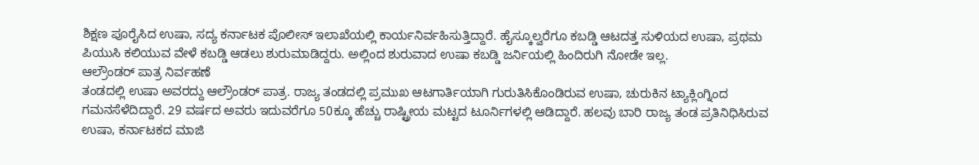ಶಿಕ್ಷಣ ಪೂರೈಸಿದ ಉಷಾ, ಸದ್ಯ ಕರ್ನಾಟಕ ಪೊಲೀಸ್ ಇಲಾಖೆಯಲ್ಲಿ ಕಾರ್ಯನಿರ್ವಹಿಸುತ್ತಿದ್ದಾರೆ. ಹೈಸ್ಕೂಲ್ವರೆಗೂ ಕಬಡ್ಡಿ ಆಟದತ್ತ ಸುಳಿಯದ ಉಷಾ, ಪ್ರಥಮ ಪಿಯುಸಿ ಕಲಿಯುವ ವೇಳೆ ಕಬಡ್ಡಿ ಆಡಲು ಶುರುಮಾಡಿದ್ದರು. ಅಲ್ಲಿಂದ ಶುರುವಾದ ಉಷಾ ಕಬಡ್ಡಿ ಜರ್ನಿಯಲ್ಲಿ ಹಿಂದಿರುಗಿ ನೋಡೇ ಇಲ್ಲ.
ಆಲ್ರೌಂಡರ್ ಪಾತ್ರ ನಿರ್ವಹಣೆ
ತಂಡದಲ್ಲಿ ಉಷಾ ಅವರದ್ದು ಆಲ್ರೌಂಡರ್ ಪಾತ್ರ. ರಾಜ್ಯ ತಂಡದಲ್ಲಿ ಪ್ರಮುಖ ಆಟಗಾರ್ತಿಯಾಗಿ ಗುರುತಿಸಿಕೊಂಡಿರುವ ಉಷಾ, ಚುರುಕಿನ ಟ್ಯಾಕ್ಲಿಂಗ್ನಿಂದ ಗಮನಸೆಳೆದಿದ್ದಾರೆ. 29 ವರ್ಷದ ಅವರು ಇದುವರೆಗೂ 50ಕ್ಕೂ ಹೆಚ್ಚು ರಾಷ್ಟ್ರೀಯ ಮಟ್ಟದ ಟೂರ್ನಿಗಳಲ್ಲಿ ಆಡಿದ್ದಾರೆ. ಹಲವು ಬಾರಿ ರಾಜ್ಯ ತಂಡ ಪ್ರತಿನಿಧಿಸಿರುವ ಉಷಾ, ಕರ್ನಾಟಕದ ಮಾಜಿ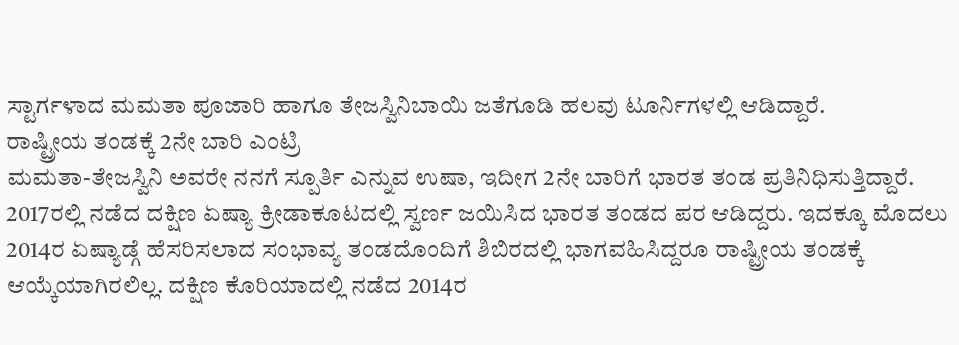ಸ್ಟಾರ್ಗಳಾದ ಮಮತಾ ಪೂಜಾರಿ ಹಾಗೂ ತೇಜಸ್ವಿನಿಬಾಯಿ ಜತೆಗೂಡಿ ಹಲವು ಟೂರ್ನಿಗಳಲ್ಲಿ ಆಡಿದ್ದಾರೆ.
ರಾಷ್ಟ್ರೀಯ ತಂಡಕ್ಕೆ 2ನೇ ಬಾರಿ ಎಂಟ್ರಿ
ಮಮತಾ-ತೇಜಸ್ವಿನಿ ಅವರೇ ನನಗೆ ಸ್ಪೂರ್ತಿ ಎನ್ನುವ ಉಷಾ, ಇದೀಗ 2ನೇ ಬಾರಿಗೆ ಭಾರತ ತಂಡ ಪ್ರತಿನಿಧಿಸುತ್ತಿದ್ದಾರೆ. 2017ರಲ್ಲಿ ನಡೆದ ದಕ್ಷಿಣ ಏಷ್ಯಾ ಕ್ರೀಡಾಕೂಟದಲ್ಲಿ ಸ್ವರ್ಣ ಜಯಿಸಿದ ಭಾರತ ತಂಡದ ಪರ ಆಡಿದ್ದರು. ಇದಕ್ಕೂ ಮೊದಲು 2014ರ ಏಷ್ಯಾಡ್ಗೆ ಹೆಸರಿಸಲಾದ ಸಂಭಾವ್ಯ ತಂಡದೊಂದಿಗೆ ಶಿಬಿರದಲ್ಲಿ ಭಾಗವಹಿಸಿದ್ದರೂ ರಾಷ್ಟ್ರೀಯ ತಂಡಕ್ಕೆ ಆಯ್ಕೆಯಾಗಿರಲಿಲ್ಲ. ದಕ್ಷಿಣ ಕೊರಿಯಾದಲ್ಲಿ ನಡೆದ 2014ರ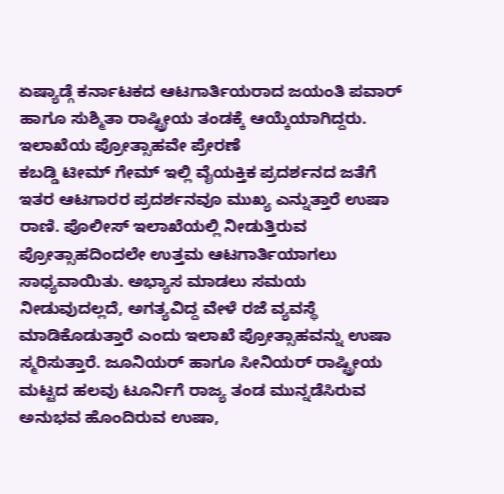ಏಷ್ಯಾಡ್ಗೆ ಕರ್ನಾಟಕದ ಆಟಗಾರ್ತಿಯರಾದ ಜಯಂತಿ ಪವಾರ್ ಹಾಗೂ ಸುಶ್ಮಿತಾ ರಾಷ್ಟ್ರೀಯ ತಂಡಕ್ಕೆ ಆಯ್ಕೆಯಾಗಿದ್ದರು.
ಇಲಾಖೆಯ ಪ್ರೋತ್ಸಾಹವೇ ಪ್ರೇರಣೆ
ಕಬಡ್ಡಿ ಟೀಮ್ ಗೇಮ್ ಇಲ್ಲಿ ವೈಯಕ್ತಿಕ ಪ್ರದರ್ಶನದ ಜತೆಗೆ ಇತರ ಆಟಗಾರರ ಪ್ರದರ್ಶನವೂ ಮುಖ್ಯ ಎನ್ನುತ್ತಾರೆ ಉಷಾ ರಾಣಿ. ಪೊಲೀಸ್ ಇಲಾಖೆಯಲ್ಲಿ ನೀಡುತ್ತಿರುವ ಪ್ರೋತ್ಸಾಹದಿಂದಲೇ ಉತ್ತಮ ಆಟಗಾರ್ತಿಯಾಗಲು ಸಾಧ್ಯವಾಯಿತು. ಅಭ್ಯಾಸ ಮಾಡಲು ಸಮಯ ನೀಡುವುದಲ್ಲದೆ, ಅಗತ್ಯವಿದ್ದ ವೇಳೆ ರಜೆ ವ್ಯವಸ್ಥೆ ಮಾಡಿಕೊಡುತ್ತಾರೆ ಎಂದು ಇಲಾಖೆ ಪ್ರೋತ್ಸಾಹವನ್ನು ಉಷಾ ಸ್ಮರಿಸುತ್ತಾರೆ. ಜೂನಿಯರ್ ಹಾಗೂ ಸೀನಿಯರ್ ರಾಷ್ಟ್ರೀಯ ಮಟ್ಟದ ಹಲವು ಟೂರ್ನಿಗೆ ರಾಜ್ಯ ತಂಡ ಮುನ್ನಡೆಸಿರುವ ಅನುಭವ ಹೊಂದಿರುವ ಉಷಾ,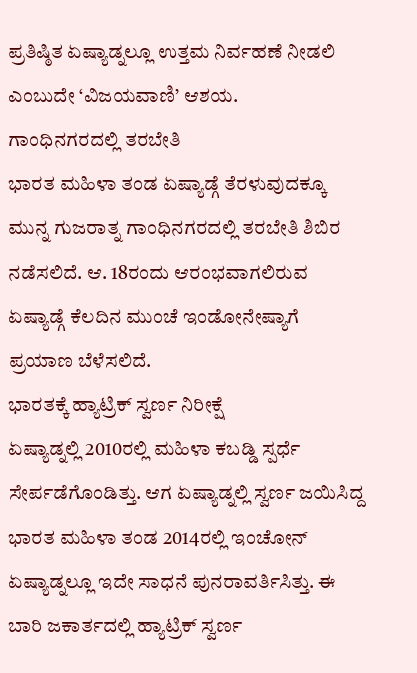ಪ್ರತಿಷ್ಠಿತ ಏಷ್ಯಾಡ್ನಲ್ಲೂ ಉತ್ತಮ ನಿರ್ವಹಣೆ ನೀಡಲಿ ಎಂಬುದೇ ‘ವಿಜಯವಾಣಿ’ ಆಶಯ.
ಗಾಂಧಿನಗರದಲ್ಲಿ ತರಬೇತಿ
ಭಾರತ ಮಹಿಳಾ ತಂಡ ಏಷ್ಯಾಡ್ಗೆ ತೆರಳುವುದಕ್ಕೂ ಮುನ್ನ ಗುಜರಾತ್ನ ಗಾಂಧಿನಗರದಲ್ಲಿ ತರಬೇತಿ ಶಿಬಿರ ನಡೆಸಲಿದೆ. ಆ. 18ರಂದು ಆರಂಭವಾಗಲಿರುವ ಏಷ್ಯಾಡ್ಗೆ ಕೆಲದಿನ ಮುಂಚೆ ಇಂಡೋನೇಷ್ಯಾಗೆ ಪ್ರಯಾಣ ಬೆಳೆಸಲಿದೆ.
ಭಾರತಕ್ಕೆ ಹ್ಯಾಟ್ರಿಕ್ ಸ್ವರ್ಣ ನಿರೀಕ್ಷೆ
ಏಷ್ಯಾಡ್ನಲ್ಲಿ 2010ರಲ್ಲಿ ಮಹಿಳಾ ಕಬಡ್ಡಿ ಸ್ಪರ್ಧೆ ಸೇರ್ಪಡೆಗೊಂಡಿತ್ತು. ಆಗ ಏಷ್ಯಾಡ್ನಲ್ಲಿ ಸ್ವರ್ಣ ಜಯಿಸಿದ್ದ ಭಾರತ ಮಹಿಳಾ ತಂಡ 2014ರಲ್ಲಿ ಇಂಚೋನ್ ಏಷ್ಯಾಡ್ನಲ್ಲೂ ಇದೇ ಸಾಧನೆ ಪುನರಾವರ್ತಿಸಿತ್ತು. ಈ ಬಾರಿ ಜಕಾರ್ತದಲ್ಲಿ ಹ್ಯಾಟ್ರಿಕ್ ಸ್ವರ್ಣ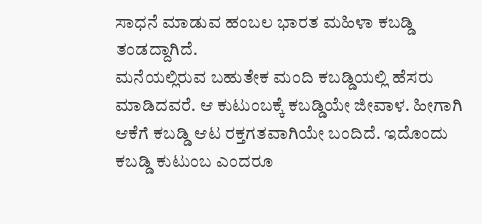ಸಾಧನೆ ಮಾಡುವ ಹಂಬಲ ಭಾರತ ಮಹಿಳಾ ಕಬಡ್ಡಿ ತಂಡದ್ದಾಗಿದೆ.
ಮನೆಯಲ್ಲಿರುವ ಬಹುತೇಕ ಮಂದಿ ಕಬಡ್ಡಿಯಲ್ಲಿ ಹೆಸರು ಮಾಡಿದವರೆ. ಆ ಕುಟುಂಬಕ್ಕೆ ಕಬಡ್ಡಿಯೇ ಜೀವಾಳ. ಹೀಗಾಗಿ ಆಕೆಗೆ ಕಬಡ್ಡಿ ಆಟ ರಕ್ತಗತವಾಗಿಯೇ ಬಂದಿದೆ. ಇದೊಂದು ಕಬಡ್ಡಿ ಕುಟುಂಬ ಎಂದರೂ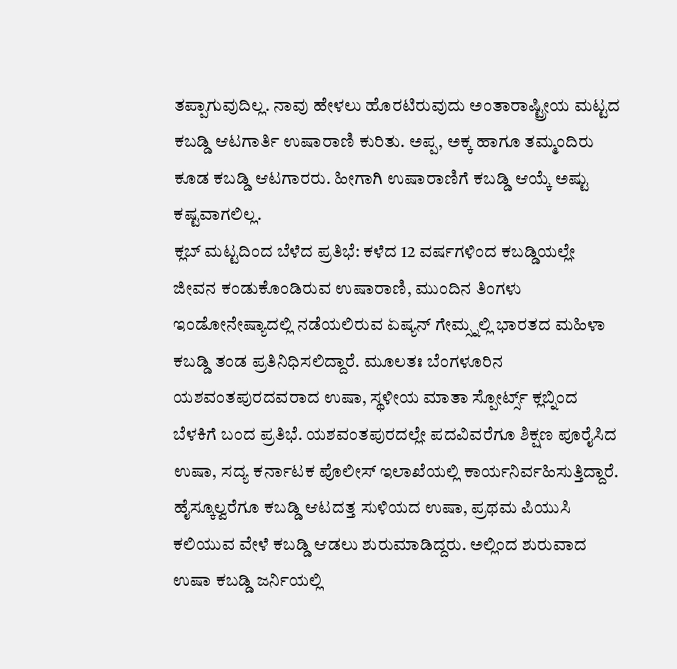ತಪ್ಪಾಗುವುದಿಲ್ಲ. ನಾವು ಹೇಳಲು ಹೊರಟಿರುವುದು ಅಂತಾರಾಷ್ಟ್ರೀಯ ಮಟ್ಟದ ಕಬಡ್ಡಿ ಆಟಗಾರ್ತಿ ಉಷಾರಾಣಿ ಕುರಿತು. ಅಪ್ಪ, ಅಕ್ಕ ಹಾಗೂ ತಮ್ಮಂದಿರು ಕೂಡ ಕಬಡ್ಡಿ ಆಟಗಾರರು. ಹೀಗಾಗಿ ಉಷಾರಾಣಿಗೆ ಕಬಡ್ಡಿ ಆಯ್ಕೆ ಅಷ್ಟು ಕಷ್ಟವಾಗಲಿಲ್ಲ.
ಕ್ಲಬ್ ಮಟ್ಟದಿಂದ ಬೆಳೆದ ಪ್ರತಿಭೆ: ಕಳೆದ 12 ವರ್ಷಗಳಿಂದ ಕಬಡ್ಡಿಯಲ್ಲೇ ಜೀವನ ಕಂಡುಕೊಂಡಿರುವ ಉಷಾರಾಣಿ, ಮುಂದಿನ ತಿಂಗಳು ಇಂಡೋನೇಷ್ಯಾದಲ್ಲಿ ನಡೆಯಲಿರುವ ಏಷ್ಯನ್ ಗೇಮ್ಸ್ನಲ್ಲಿ ಭಾರತದ ಮಹಿಳಾ ಕಬಡ್ಡಿ ತಂಡ ಪ್ರತಿನಿಧಿಸಲಿದ್ದಾರೆ. ಮೂಲತಃ ಬೆಂಗಳೂರಿನ ಯಶವಂತಪುರದವರಾದ ಉಷಾ, ಸ್ಥಳೀಯ ಮಾತಾ ಸ್ಪೋರ್ಟ್ಸ್ ಕ್ಲಬ್ನಿಂದ ಬೆಳಕಿಗೆ ಬಂದ ಪ್ರತಿಭೆ. ಯಶವಂತಪುರದಲ್ಲೇ ಪದವಿವರೆಗೂ ಶಿಕ್ಷಣ ಪೂರೈಸಿದ ಉಷಾ, ಸದ್ಯ ಕರ್ನಾಟಕ ಪೊಲೀಸ್ ಇಲಾಖೆಯಲ್ಲಿ ಕಾರ್ಯನಿರ್ವಹಿಸುತ್ತಿದ್ದಾರೆ. ಹೈಸ್ಕೂಲ್ವರೆಗೂ ಕಬಡ್ಡಿ ಆಟದತ್ತ ಸುಳಿಯದ ಉಷಾ, ಪ್ರಥಮ ಪಿಯುಸಿ ಕಲಿಯುವ ವೇಳೆ ಕಬಡ್ಡಿ ಆಡಲು ಶುರುಮಾಡಿದ್ದರು. ಅಲ್ಲಿಂದ ಶುರುವಾದ ಉಷಾ ಕಬಡ್ಡಿ ಜರ್ನಿಯಲ್ಲಿ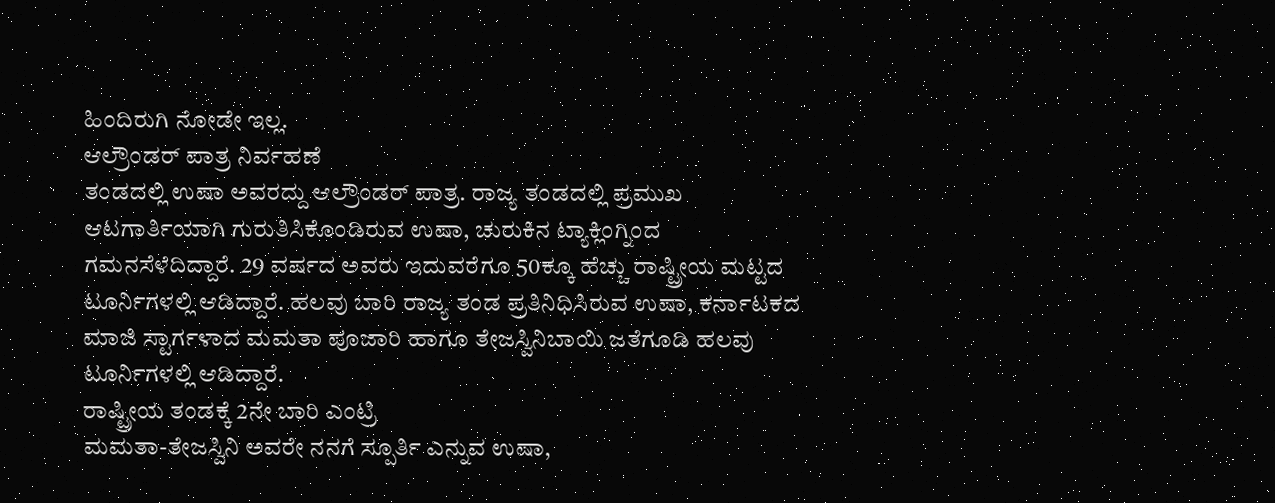ಹಿಂದಿರುಗಿ ನೋಡೇ ಇಲ್ಲ.
ಆಲ್ರೌಂಡರ್ ಪಾತ್ರ ನಿರ್ವಹಣೆ
ತಂಡದಲ್ಲಿ ಉಷಾ ಅವರದ್ದು ಆಲ್ರೌಂಡರ್ ಪಾತ್ರ. ರಾಜ್ಯ ತಂಡದಲ್ಲಿ ಪ್ರಮುಖ ಆಟಗಾರ್ತಿಯಾಗಿ ಗುರುತಿಸಿಕೊಂಡಿರುವ ಉಷಾ, ಚುರುಕಿನ ಟ್ಯಾಕ್ಲಿಂಗ್ನಿಂದ ಗಮನಸೆಳೆದಿದ್ದಾರೆ. 29 ವರ್ಷದ ಅವರು ಇದುವರೆಗೂ 50ಕ್ಕೂ ಹೆಚ್ಚು ರಾಷ್ಟ್ರೀಯ ಮಟ್ಟದ ಟೂರ್ನಿಗಳಲ್ಲಿ ಆಡಿದ್ದಾರೆ. ಹಲವು ಬಾರಿ ರಾಜ್ಯ ತಂಡ ಪ್ರತಿನಿಧಿಸಿರುವ ಉಷಾ, ಕರ್ನಾಟಕದ ಮಾಜಿ ಸ್ಟಾರ್ಗಳಾದ ಮಮತಾ ಪೂಜಾರಿ ಹಾಗೂ ತೇಜಸ್ವಿನಿಬಾಯಿ ಜತೆಗೂಡಿ ಹಲವು ಟೂರ್ನಿಗಳಲ್ಲಿ ಆಡಿದ್ದಾರೆ.
ರಾಷ್ಟ್ರೀಯ ತಂಡಕ್ಕೆ 2ನೇ ಬಾರಿ ಎಂಟ್ರಿ
ಮಮತಾ-ತೇಜಸ್ವಿನಿ ಅವರೇ ನನಗೆ ಸ್ಪೂರ್ತಿ ಎನ್ನುವ ಉಷಾ,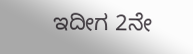ಇದೀಗ 2ನೇ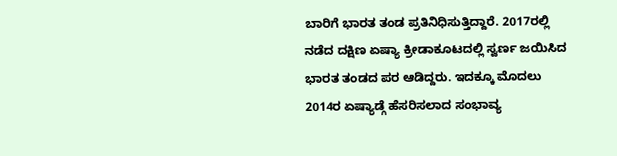ಬಾರಿಗೆ ಭಾರತ ತಂಡ ಪ್ರತಿನಿಧಿಸುತ್ತಿದ್ದಾರೆ. 2017ರಲ್ಲಿ ನಡೆದ ದಕ್ಷಿಣ ಏಷ್ಯಾ ಕ್ರೀಡಾಕೂಟದಲ್ಲಿ ಸ್ವರ್ಣ ಜಯಿಸಿದ ಭಾರತ ತಂಡದ ಪರ ಆಡಿದ್ದರು. ಇದಕ್ಕೂ ಮೊದಲು 2014ರ ಏಷ್ಯಾಡ್ಗೆ ಹೆಸರಿಸಲಾದ ಸಂಭಾವ್ಯ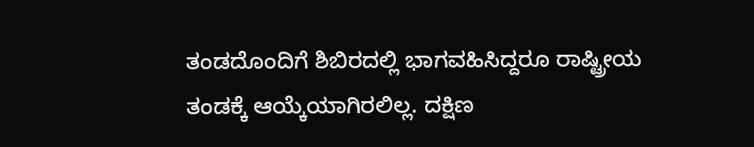ತಂಡದೊಂದಿಗೆ ಶಿಬಿರದಲ್ಲಿ ಭಾಗವಹಿಸಿದ್ದರೂ ರಾಷ್ಟ್ರೀಯ ತಂಡಕ್ಕೆ ಆಯ್ಕೆಯಾಗಿರಲಿಲ್ಲ. ದಕ್ಷಿಣ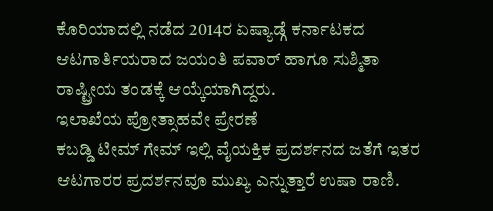ಕೊರಿಯಾದಲ್ಲಿ ನಡೆದ 2014ರ ಏಷ್ಯಾಡ್ಗೆ ಕರ್ನಾಟಕದ ಆಟಗಾರ್ತಿಯರಾದ ಜಯಂತಿ ಪವಾರ್ ಹಾಗೂ ಸುಶ್ಮಿತಾ ರಾಷ್ಟ್ರೀಯ ತಂಡಕ್ಕೆ ಆಯ್ಕೆಯಾಗಿದ್ದರು.
ಇಲಾಖೆಯ ಪ್ರೋತ್ಸಾಹವೇ ಪ್ರೇರಣೆ
ಕಬಡ್ಡಿ ಟೀಮ್ ಗೇಮ್ ಇಲ್ಲಿ ವೈಯಕ್ತಿಕ ಪ್ರದರ್ಶನದ ಜತೆಗೆ ಇತರ ಆಟಗಾರರ ಪ್ರದರ್ಶನವೂ ಮುಖ್ಯ ಎನ್ನುತ್ತಾರೆ ಉಷಾ ರಾಣಿ.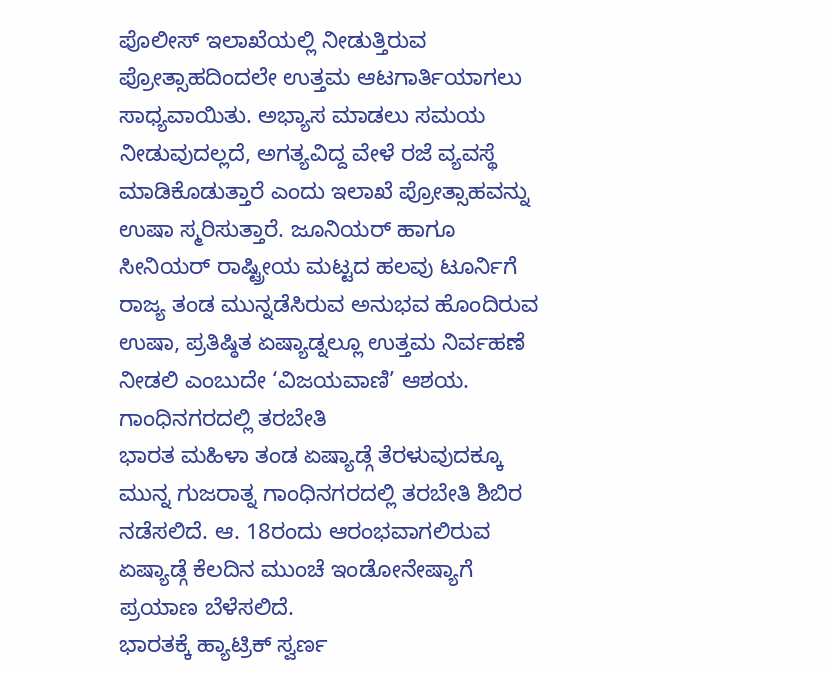ಪೊಲೀಸ್ ಇಲಾಖೆಯಲ್ಲಿ ನೀಡುತ್ತಿರುವ ಪ್ರೋತ್ಸಾಹದಿಂದಲೇ ಉತ್ತಮ ಆಟಗಾರ್ತಿಯಾಗಲು ಸಾಧ್ಯವಾಯಿತು. ಅಭ್ಯಾಸ ಮಾಡಲು ಸಮಯ ನೀಡುವುದಲ್ಲದೆ, ಅಗತ್ಯವಿದ್ದ ವೇಳೆ ರಜೆ ವ್ಯವಸ್ಥೆ ಮಾಡಿಕೊಡುತ್ತಾರೆ ಎಂದು ಇಲಾಖೆ ಪ್ರೋತ್ಸಾಹವನ್ನು ಉಷಾ ಸ್ಮರಿಸುತ್ತಾರೆ. ಜೂನಿಯರ್ ಹಾಗೂ ಸೀನಿಯರ್ ರಾಷ್ಟ್ರೀಯ ಮಟ್ಟದ ಹಲವು ಟೂರ್ನಿಗೆ ರಾಜ್ಯ ತಂಡ ಮುನ್ನಡೆಸಿರುವ ಅನುಭವ ಹೊಂದಿರುವ ಉಷಾ, ಪ್ರತಿಷ್ಠಿತ ಏಷ್ಯಾಡ್ನಲ್ಲೂ ಉತ್ತಮ ನಿರ್ವಹಣೆ ನೀಡಲಿ ಎಂಬುದೇ ‘ವಿಜಯವಾಣಿ’ ಆಶಯ.
ಗಾಂಧಿನಗರದಲ್ಲಿ ತರಬೇತಿ
ಭಾರತ ಮಹಿಳಾ ತಂಡ ಏಷ್ಯಾಡ್ಗೆ ತೆರಳುವುದಕ್ಕೂ ಮುನ್ನ ಗುಜರಾತ್ನ ಗಾಂಧಿನಗರದಲ್ಲಿ ತರಬೇತಿ ಶಿಬಿರ ನಡೆಸಲಿದೆ. ಆ. 18ರಂದು ಆರಂಭವಾಗಲಿರುವ ಏಷ್ಯಾಡ್ಗೆ ಕೆಲದಿನ ಮುಂಚೆ ಇಂಡೋನೇಷ್ಯಾಗೆ ಪ್ರಯಾಣ ಬೆಳೆಸಲಿದೆ.
ಭಾರತಕ್ಕೆ ಹ್ಯಾಟ್ರಿಕ್ ಸ್ವರ್ಣ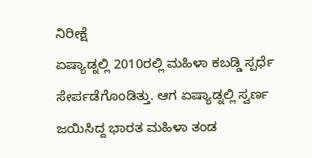ನಿರೀಕ್ಷೆ
ಏಷ್ಯಾಡ್ನಲ್ಲಿ 2010ರಲ್ಲಿ ಮಹಿಳಾ ಕಬಡ್ಡಿ ಸ್ಪರ್ಧೆ ಸೇರ್ಪಡೆಗೊಂಡಿತ್ತು. ಆಗ ಏಷ್ಯಾಡ್ನಲ್ಲಿ ಸ್ವರ್ಣ ಜಯಿಸಿದ್ದ ಭಾರತ ಮಹಿಳಾ ತಂಡ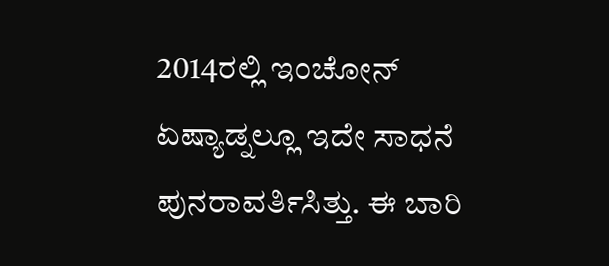2014ರಲ್ಲಿ ಇಂಚೋನ್ ಏಷ್ಯಾಡ್ನಲ್ಲೂ ಇದೇ ಸಾಧನೆ ಪುನರಾವರ್ತಿಸಿತ್ತು. ಈ ಬಾರಿ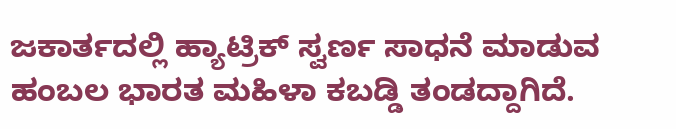ಜಕಾರ್ತದಲ್ಲಿ ಹ್ಯಾಟ್ರಿಕ್ ಸ್ವರ್ಣ ಸಾಧನೆ ಮಾಡುವ ಹಂಬಲ ಭಾರತ ಮಹಿಳಾ ಕಬಡ್ಡಿ ತಂಡದ್ದಾಗಿದೆ.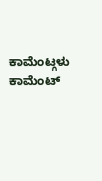ಕಾಮೆಂಟ್ಗಳು
ಕಾಮೆಂಟ್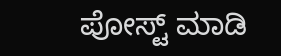ಪೋಸ್ಟ್ ಮಾಡಿ